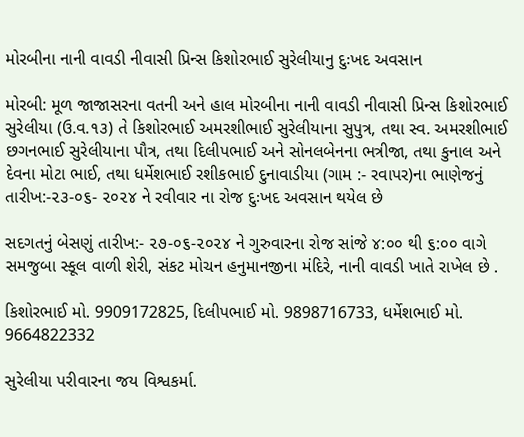મોરબીના નાની વાવડી નીવાસી પ્રિન્સ કિશોરભાઈ સુરેલીયાનુ દુઃખદ અવસાન

મોરબી: મૂળ જાજાસરના વતની અને હાલ મોરબીના નાની વાવડી નીવાસી પ્રિન્સ કિશોરભાઈ સુરેલીયા (ઉ.વ.૧૩) તે કિશોરભાઈ અમરશીભાઈ સુરેલીયાના સુપુત્ર, તથા સ્વ. અમરશીભાઈ છગનભાઈ સુરેલીયાના પૌત્ર, તથા દિલીપભાઈ અને સોનલબેનના ભત્રીજા, તથા કુનાલ અને દેવના મોટા ભાઈ, તથા ધર્મેશભાઈ રશીકભાઈ દુનાવાડીયા (ગામ :- રવાપર)ના ભાણેજનું તારીખ:-૨૩-૦૬- ૨૦૨૪ ને રવીવાર ના રોજ દુઃખદ અવસાન થયેલ છે

સદગતનું બેસણું તારીખ:- ૨૭-૦૬-૨૦૨૪ ને ગુરુવારના રોજ સાંજે ૪:૦૦ થી ૬:૦૦ વાગે સમજુબા સ્કૂલ વાળી શેરી, સંકટ મોચન હનુમાનજીના મંદિરે, નાની વાવડી ખાતે રાખેલ છે .

કિશોરભાઈ મો. 9909172825, દિલીપભાઈ મો. 9898716733, ધર્મેશભાઈ મો. 9664822332

સુરેલીયા પરીવારના જય વિશ્વકર્મા.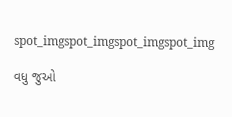spot_imgspot_imgspot_imgspot_img

વધુ જુઓ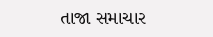તાજા સમાચાર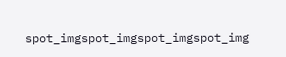spot_imgspot_imgspot_imgspot_img